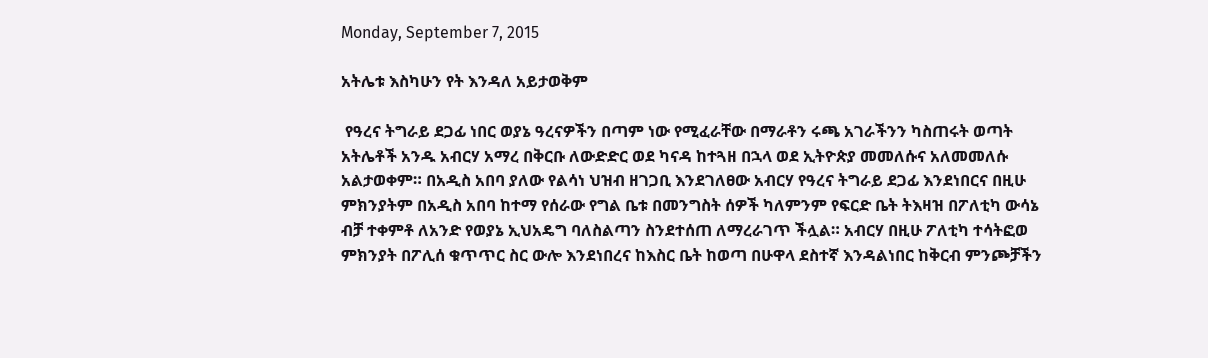Monday, September 7, 2015

አትሌቱ እስካሁን የት እንዳለ አይታወቅም

 የዓረና ትግራይ ደጋፊ ነበር ወያኔ ዓረናዎችን በጣም ነው የሚፈራቸው በማራቶን ሩጫ አገራችንን ካስጠሩት ወጣት አትሌቶች አንዱ አብርሃ አማረ በቅርቡ ለውድድር ወደ ካናዳ ከተጓዘ በኋላ ወደ ኢትዮጵያ መመለሱና አለመመለሱ አልታወቀም። በአዲስ አበባ ያለው የልሳነ ህዝብ ዘገጋቢ እንደገለፀው አብርሃ የዓረና ትግራይ ደጋፊ እንደነበርና በዚሁ ምክንያትም በአዲስ አበባ ከተማ የሰራው የግል ቤቱ በመንግስት ሰዎች ካለምንም የፍርድ ቤት ትእዛዝ በፖለቲካ ውሳኔ ብቻ ተቀምቶ ለአንድ የወያኔ ኢህአዴግ ባለስልጣን ስንደተሰጠ ለማረራገጥ ችሏል። አብርሃ በዚሁ ፖለቲካ ተሳትፎወ ምክንያት በፖሊሰ ቁጥጥር ስር ውሎ እንደነበረና ከእስር ቤት ከወጣ በሁዋላ ደስተኛ እንዳልነበር ከቅርብ ምንጮቻችን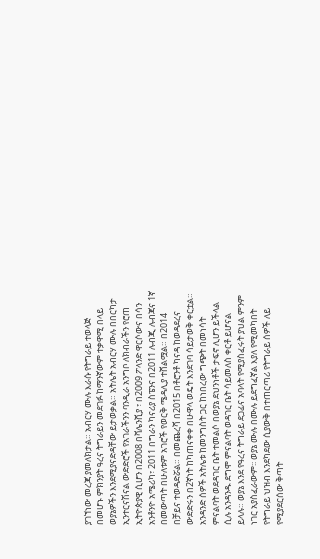ያገኘነው መረጃ ያመለክታል። አብርሃ ሙሉ እራሱ የትግራይ ተወላጅ በመሆኑ ምክንያት ዓረና ትግራይን መደገፉ ከማንኛውም ተቃዋሚ በላይ ወያኔዎችን እንደሚያናድዳቸው ይታወቃል። አትሌት አብርሃ ሙሉ በበርካታ ኢንተርናሽናል ውድድሮች የአገራችንን ባንዲራ አንግቦ ለክብራችን የሮጠ ኢትዮጵያዊ ሲሆን በ2008 በቫሌንሺያ ፣ በ2009 ፖላንድ ዋርሶውና በሳን አንቶንዮ አሜሪካ፣ 2011 በግራን ካናሪያ ስፔንና በ2011 ሉብጂ ሉብጃና 1ኛ በመውጣት በሁለቱም አገሮች የወርቅ ሜዳሊያ ተሸልሟል። በ2014 በቻይና ተወዳድሯል። በመጨረሻ በ2015 በቶሮንቶ ካናዳ ከወዳደረና ውድድሩን በ2ኛነት ከካጠናቀቀ በሁዋላ ወዴት እንደገባ ሳይታወቅ ቀርቷል። አንዳንድ ሰዎች አትሌቱ ከመንግስት ጋር ከነበረው ግጭት በመነሳት ምናልባት ወደዳገር ቤት ተመልሶ በወያኔ ደህንነቶች ታፍኖ ሊሆን ይችላል ሲሉ አንዳንዱ ደግሞ ምናልባት ወዳገር ቤት ሳይመለስ ቀርቶ ይሆናል ይላሉ። ወያኔ እንደ የዓረና ትግራይ ደጋፊና አባላት የሚያስፈሩት ያህል ምንም ነገር አያስፈራውም፡፡ ወያኔ ሙሉ በሙሉ ይደግፈኛል እያለ የሚመካበት የትግራይ ህዝብ እንደካደው ሲያውቅ በተጠርጣሪ የትግራይ ሰዎች ለይ የሚያደርሰው ቅጣት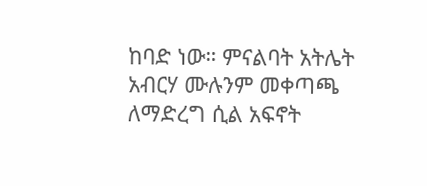ከባድ ነው። ምናልባት አትሌት አብርሃ ሙሉንም መቀጣጫ ለማድረግ ሲል አፍኖት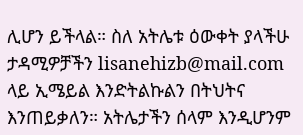ሊሆን ይችላል። ስለ አትሌቱ ዕውቀት ያላችሁ ታዳሚዎቻችን lisanehizb@mail.com ላይ ኢሜይል እንድትልኩልን በትህትና እንጠይቃለን። አትሌታችን ሰላም እንዲሆንም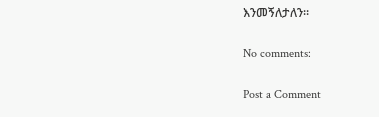እንመኝለታለን።

No comments:

Post a Comment